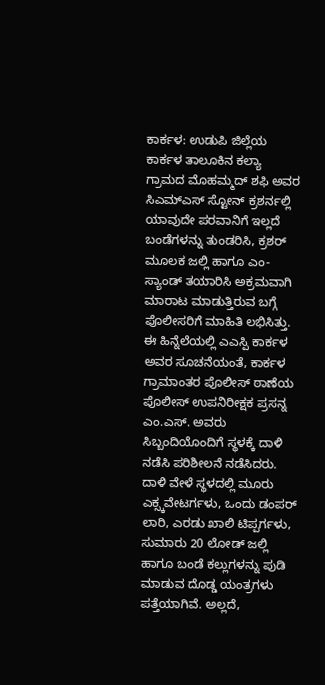ಕಾರ್ಕಳ: ಉಡುಪಿ ಜಿಲ್ಲೆಯ ಕಾರ್ಕಳ ತಾಲೂಕಿನ ಕಲ್ಯಾ ಗ್ರಾಮದ ಮೊಹಮ್ಮದ್ ಶಫಿ ಅವರ ಸಿಎಮ್ಎಸ್ ಸ್ಟೋನ್ ಕ್ರಶರ್ನಲ್ಲಿ ಯಾವುದೇ ಪರವಾನಿಗೆ ಇಲ್ಲದೆ ಬಂಡೆಗಳನ್ನು ತುಂಡರಿಸಿ, ಕ್ರಶರ್ ಮೂಲಕ ಜಲ್ಲಿ ಹಾಗೂ ಎಂ-ಸ್ಯಾಂಡ್ ತಯಾರಿಸಿ ಅಕ್ರಮವಾಗಿ ಮಾರಾಟ ಮಾಡುತ್ತಿರುವ ಬಗ್ಗೆ ಪೊಲೀಸರಿಗೆ ಮಾಹಿತಿ ಲಭಿಸಿತ್ತು.
ಈ ಹಿನ್ನೆಲೆಯಲ್ಲಿ ಎಎಸ್ಪಿ ಕಾರ್ಕಳ ಅವರ ಸೂಚನೆಯಂತೆ, ಕಾರ್ಕಳ ಗ್ರಾಮಾಂತರ ಪೊಲೀಸ್ ಠಾಣೆಯ ಪೊಲೀಸ್ ಉಪನಿರೀಕ್ಷಕ ಪ್ರಸನ್ನ ಎಂ.ಎಸ್. ಅವರು ಸಿಬ್ಬಂದಿಯೊಂದಿಗೆ ಸ್ಥಳಕ್ಕೆ ದಾಳಿ ನಡೆಸಿ ಪರಿಶೀಲನೆ ನಡೆಸಿದರು.
ದಾಳಿ ವೇಳೆ ಸ್ಥಳದಲ್ಲಿ ಮೂರು ಎಕ್ಸ್ಕವೇಟರ್ಗಳು, ಒಂದು ಡಂಪರ್ ಲಾರಿ, ಎರಡು ಖಾಲಿ ಟಿಪ್ಪರ್ಗಳು, ಸುಮಾರು 20 ಲೋಡ್ ಜಲ್ಲಿ ಹಾಗೂ ಬಂಡೆ ಕಲ್ಲುಗಳನ್ನು ಪುಡಿ ಮಾಡುವ ದೊಡ್ಡ ಯಂತ್ರಗಳು ಪತ್ತೆಯಾಗಿವೆ. ಅಲ್ಲದೆ,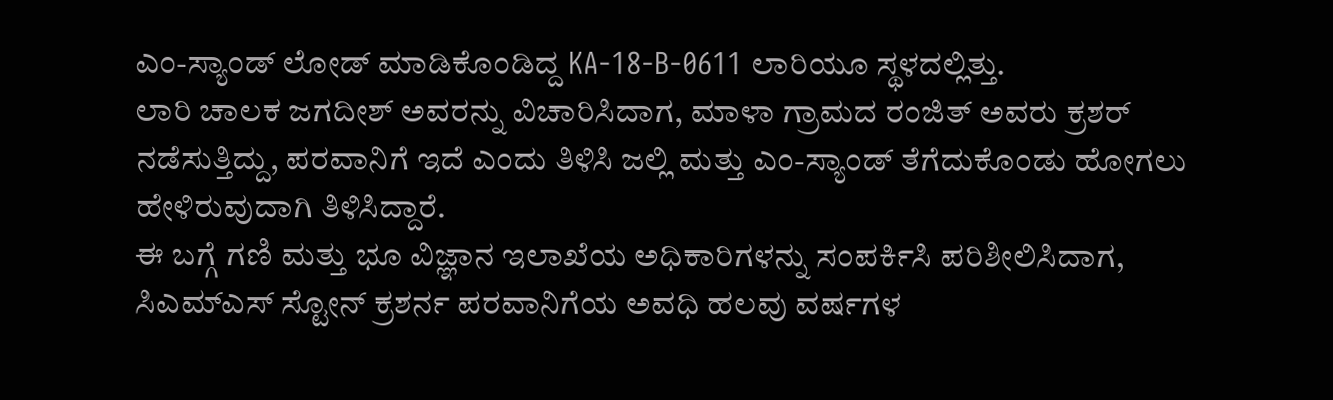ಎಂ-ಸ್ಯಾಂಡ್ ಲೋಡ್ ಮಾಡಿಕೊಂಡಿದ್ದ KA-18-B-0611 ಲಾರಿಯೂ ಸ್ಥಳದಲ್ಲಿತ್ತು.
ಲಾರಿ ಚಾಲಕ ಜಗದೀಶ್ ಅವರನ್ನು ವಿಚಾರಿಸಿದಾಗ, ಮಾಳಾ ಗ್ರಾಮದ ರಂಜಿತ್ ಅವರು ಕ್ರಶರ್ ನಡೆಸುತ್ತಿದ್ದು, ಪರವಾನಿಗೆ ಇದೆ ಎಂದು ತಿಳಿಸಿ ಜಲ್ಲಿ ಮತ್ತು ಎಂ-ಸ್ಯಾಂಡ್ ತೆಗೆದುಕೊಂಡು ಹೋಗಲು ಹೇಳಿರುವುದಾಗಿ ತಿಳಿಸಿದ್ದಾರೆ.
ಈ ಬಗ್ಗೆ ಗಣಿ ಮತ್ತು ಭೂ ವಿಜ್ಞಾನ ಇಲಾಖೆಯ ಅಧಿಕಾರಿಗಳನ್ನು ಸಂಪರ್ಕಿಸಿ ಪರಿಶೀಲಿಸಿದಾಗ, ಸಿಎಮ್ಎಸ್ ಸ್ಟೋನ್ ಕ್ರಶರ್ನ ಪರವಾನಿಗೆಯ ಅವಧಿ ಹಲವು ವರ್ಷಗಳ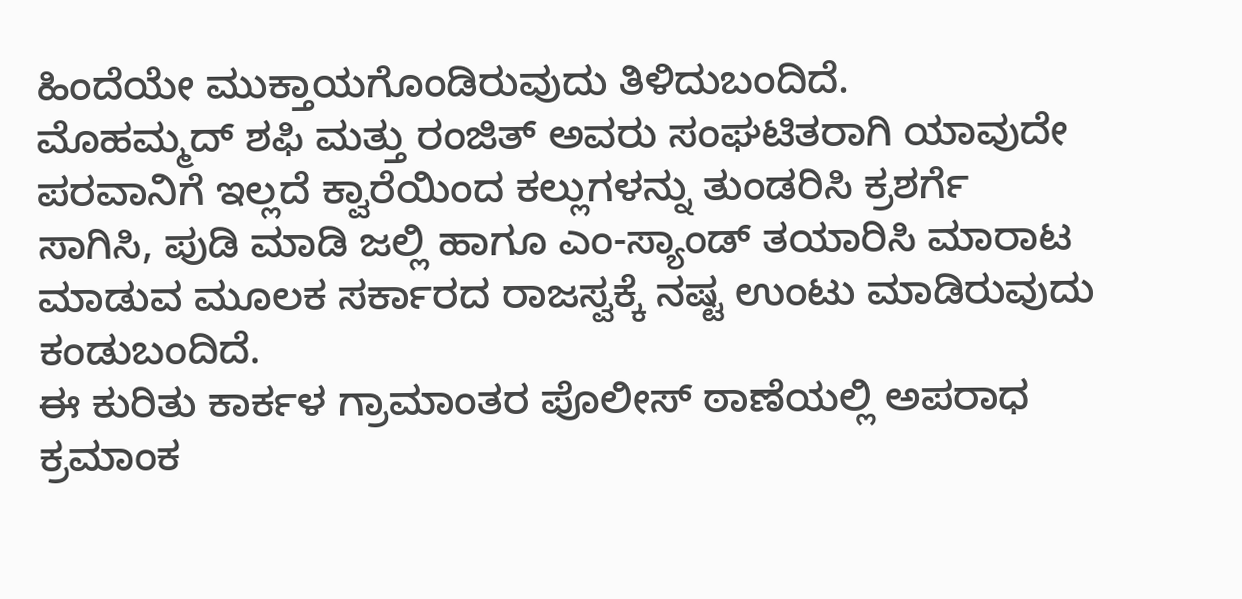ಹಿಂದೆಯೇ ಮುಕ್ತಾಯಗೊಂಡಿರುವುದು ತಿಳಿದುಬಂದಿದೆ.
ಮೊಹಮ್ಮದ್ ಶಫಿ ಮತ್ತು ರಂಜಿತ್ ಅವರು ಸಂಘಟಿತರಾಗಿ ಯಾವುದೇ ಪರವಾನಿಗೆ ಇಲ್ಲದೆ ಕ್ವಾರೆಯಿಂದ ಕಲ್ಲುಗಳನ್ನು ತುಂಡರಿಸಿ ಕ್ರಶರ್ಗೆ ಸಾಗಿಸಿ, ಪುಡಿ ಮಾಡಿ ಜಲ್ಲಿ ಹಾಗೂ ಎಂ-ಸ್ಯಾಂಡ್ ತಯಾರಿಸಿ ಮಾರಾಟ ಮಾಡುವ ಮೂಲಕ ಸರ್ಕಾರದ ರಾಜಸ್ವಕ್ಕೆ ನಷ್ಟ ಉಂಟು ಮಾಡಿರುವುದು ಕಂಡುಬಂದಿದೆ.
ಈ ಕುರಿತು ಕಾರ್ಕಳ ಗ್ರಾಮಾಂತರ ಪೊಲೀಸ್ ಠಾಣೆಯಲ್ಲಿ ಅಪರಾಧ ಕ್ರಮಾಂಕ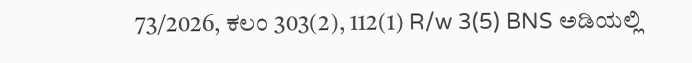73/2026, ಕಲಂ 303(2), 112(1) R/w 3(5) BNS ಅಡಿಯಲ್ಲಿ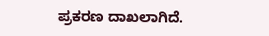ಪ್ರಕರಣ ದಾಖಲಾಗಿದೆ.